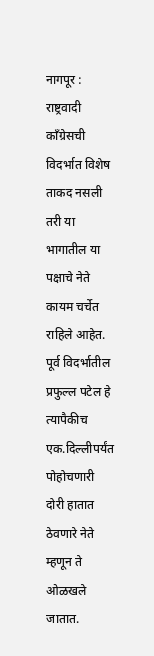नागपूर : राष्ट्रवादी काँग्रेसची विदर्भात विशेष ताकद नसली तरी या भागातील या पक्षाचे नेते कायम चर्चेत राहिले आहेत. पूर्व विदर्भातील प्रफुल्ल पटेल हे त्यापैकीच एक.दिल्लीपर्यंत पोहोचणारी दोरी हातात ठेवणारे नेते म्हणून ते ओळखले जातात.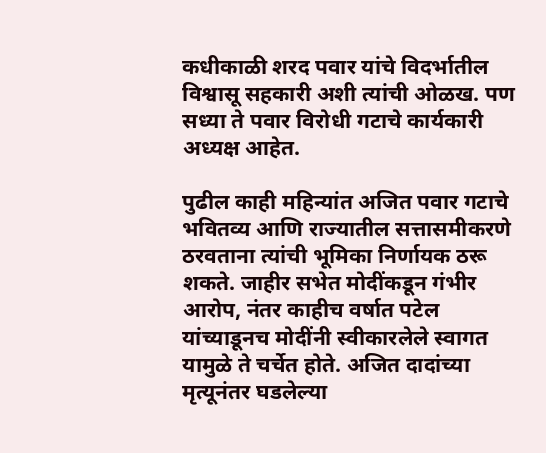कधीकाळी शरद पवार यांचे विदर्भातील विश्वासू सहकारी अशी त्यांची ओळख. पण सध्या ते पवार विरोधी गटाचे कार्यकारी अध्यक्ष आहेत.

पुढील काही महिन्यांत अजित पवार गटाचे भवितव्य आणि राज्यातील सत्तासमीकरणे ठरवताना त्यांची भूमिका निर्णायक ठरू शकते. जाहीर सभेत मोदींकडून गंभीर आरोप, नंतर काहीच वर्षात पटेल यांच्याडूनच मोदींनी स्वीकारलेले स्वागत यामुळे ते चर्चेत होते. अजित दादांच्या मृत्यूनंतर घडलेल्या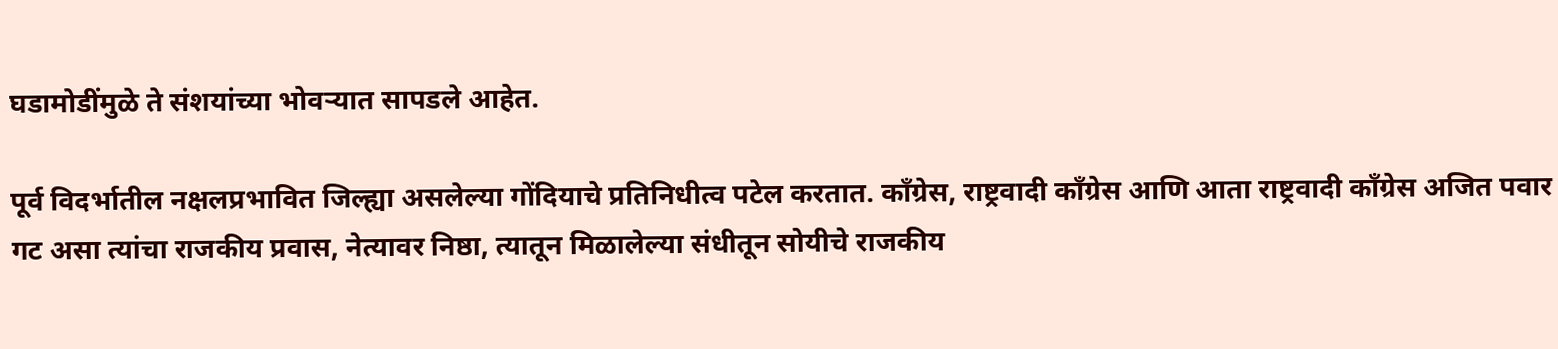घडामोडींमुळे ते संशयांच्या भोवऱ्यात सापडले आहेत.

पूर्व विदर्भातील नक्षलप्रभावित जिल्ह्या असलेल्या गोंदियाचे प्रतिनिधीत्व पटेल करतात. काँग्रेस, राष्ट्रवादी काँग्रेस आणि आता राष्ट्रवादी काँग्रेस अजित पवार गट असा त्यांचा राजकीय प्रवास, नेत्यावर निष्ठा, त्यातून मिळालेल्या संधीतून सोयीचे राजकीय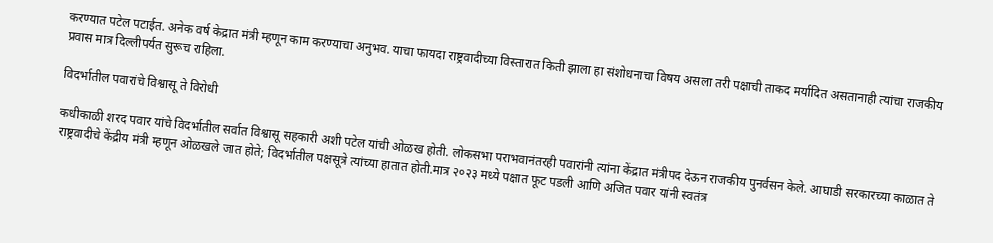करण्यात पटेल पटाईत. अनेक वर्ष केद्रात मंत्री म्हणून काम करण्याचा अनुभव. याचा फायदा राष्ट्रवादीच्या विस्तारात किती झाला हा संशोधनाचा विषय असला तरी पक्षाची ताकद मर्यादित असतानाही त्यांचा राजकीय प्रवास मात्र दिल्लीपर्यत सुरूच राहिला.

विदर्भातील पवारांचे विश्वासू ते विरोधी

कधीकाळी शरद पवार यांचे विदर्भातील सर्वात विश्वासू सहकारी अशी पटेल यांची ओळख होती. लोकसभा पराभवानंतरही पवारांनी त्यांना केंद्रात मंत्रीपद देऊन राजकीय पुनर्वसन केले. आघाडी सरकारच्या काळात ते राष्ट्रवादीचे केंद्रीय मंत्री म्हणून ओळखले जात होते; विदर्भातील पक्षसूत्रे त्यांच्या हातात होती.मात्र २०२३ मध्ये पक्षात फूट पडली आणि अजित पवार यांनी स्वतंत्र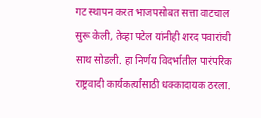गट स्थापन करत भाजपसोबत सत्ता वाटचाल सुरू केली, तेव्हा पटेल यांनीही शरद पवारांची साथ सोडली. हा निर्णय विदर्भातील पारंपरिक राष्ट्रवादी कार्यकर्त्यांसाठी धक्कादायक ठरला.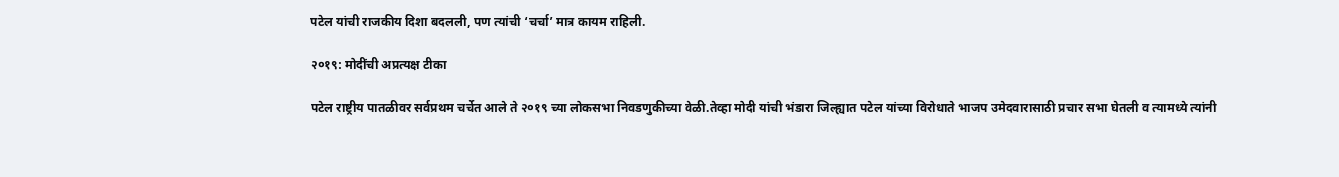पटेल यांची राजकीय दिशा बदलली, पण त्यांची ‘चर्चा’ मात्र कायम राहिली.

२०१९: मोदींची अप्रत्यक्ष टीका

पटेल राष्ट्रीय पातळीवर सर्वप्रथम चर्चेत आले ते २०१९ च्या लोकसभा निवडणुकीच्या वेळी.तेव्हा मोदी यांची भंडारा जिल्ह्यात पटेल यांच्या विरोधाते भाजप उमेदवारासाठी प्रचार सभा घेतली व त्यामध्ये त्यांनी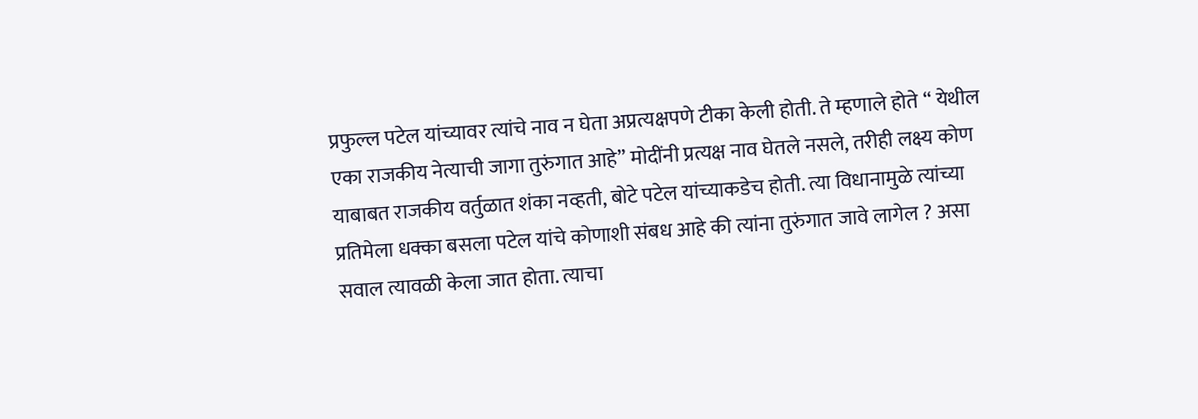प्रफुल्ल पटेल यांच्यावर त्यांचे नाव न घेता अप्रत्यक्षपणे टीका केली होती. ते म्हणाले होते “ येथील एका राजकीय नेत्याची जागा तुरुंगात आहे” मोदींनी प्रत्यक्ष नाव घेतले नसले, तरीही लक्ष्य कोण याबाबत राजकीय वर्तुळात शंका नव्हती, बोटे पटेल यांच्याकडेच होती. त्या विधानामुळे त्यांच्या प्रतिमेला धक्का बसला पटेल यांचे कोणाशी संबध आहे की त्यांना तुरुंगात जावे लागेल ? असा सवाल त्यावळी केला जात होता. त्याचा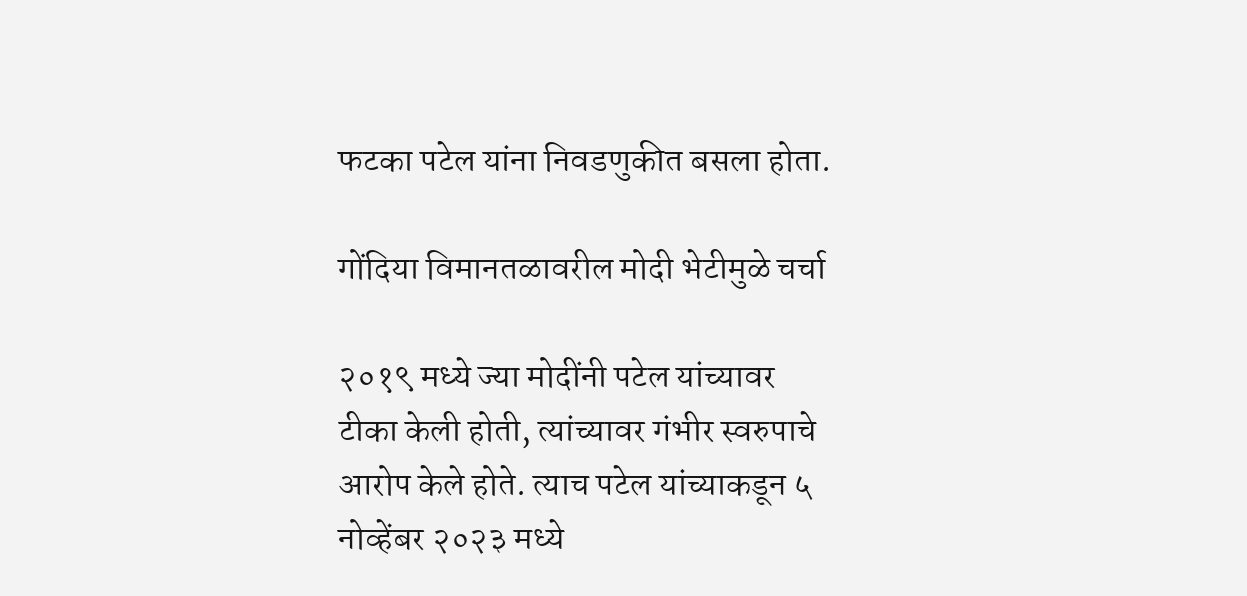फटका पटेल यांना निवडणुकीत बसला होता.

गोंदिया विमानतळावरील मोदी भेटीमुळे चर्चा

२०१९ मध्ये ज्या मोदींनी पटेल यांच्यावर टीका केली होती, त्यांच्यावर गंभीर स्वरुपाचे आरोप केले होते. त्याच पटेल यांच्याकडून ५ नोव्हेंबर २०२३ मध्ये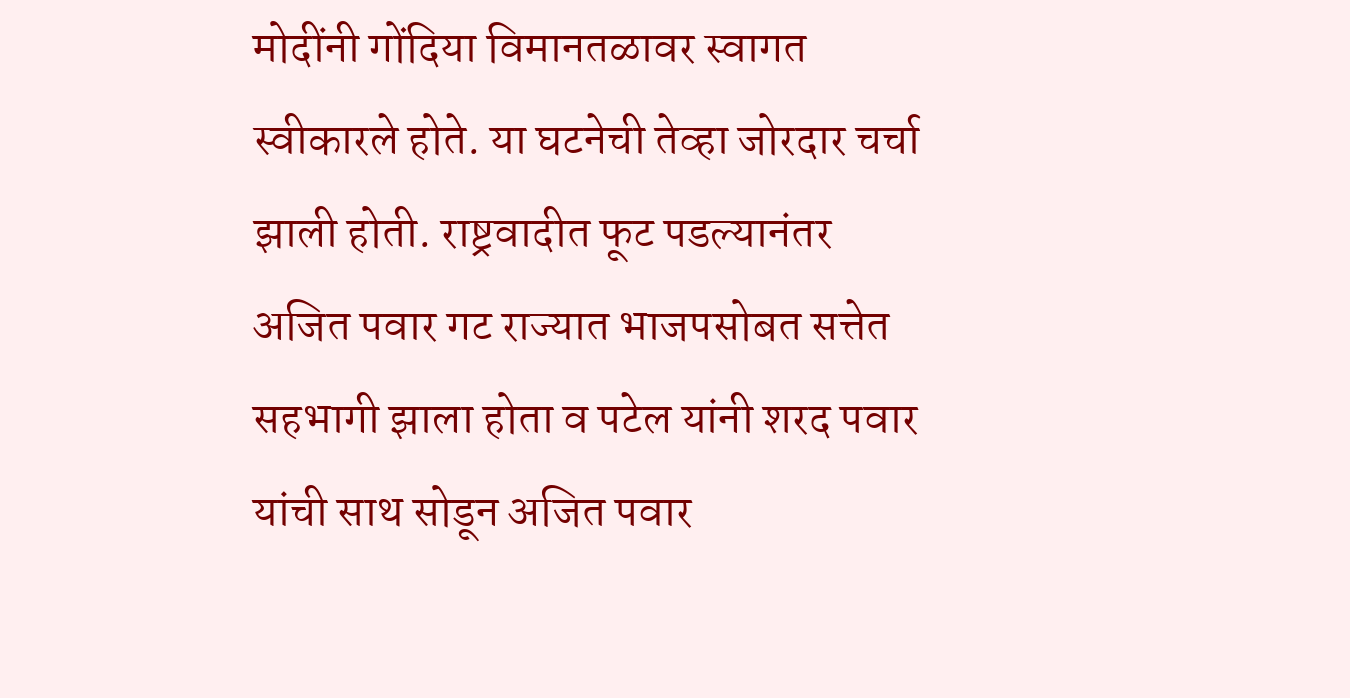मोदींनी गोंदिया विमानतळावर स्वागत स्वीकारले होते. या घटनेची तेव्हा जोरदार चर्चा झाली होती. राष्ट्रवादीत फूट पडल्यानंतर अजित पवार गट राज्यात भाजपसोबत सत्तेत सहभागी झाला होता व पटेल यांनी शरद पवार यांची साथ सोडून अजित पवार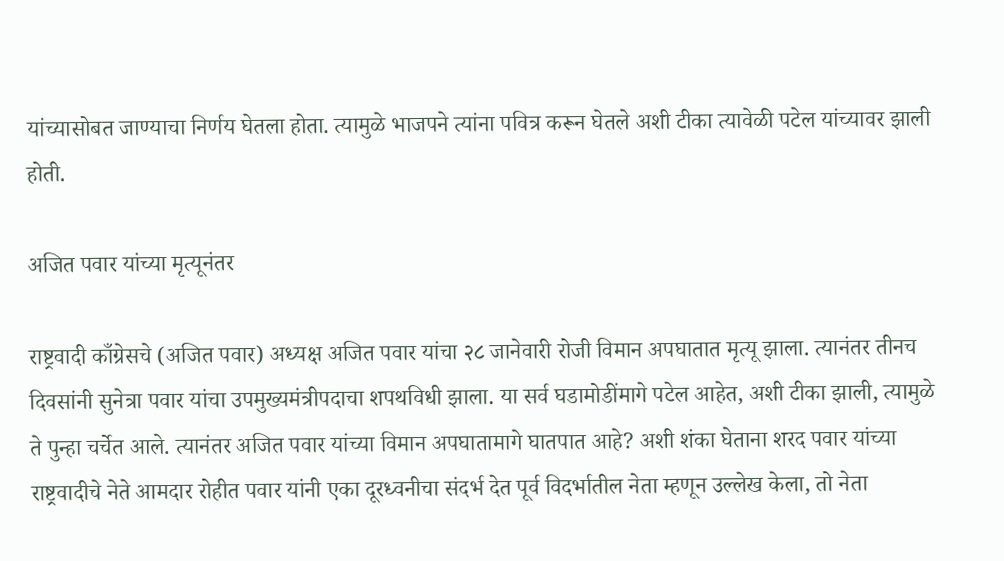यांच्यासोबत जाण्याचा निर्णय घेतला होता. त्यामुळे भाजपने त्यांना पवित्र करून घेतले अशी टीका त्यावेळी पटेल यांच्यावर झाली होती.

अजित पवार यांच्या मृत्यूनंतर

राष्ट्रवादी काँग्रेसचे (अजित पवार) अध्यक्ष अजित पवार यांचा २८ जानेवारी रोजी विमान अपघातात मृत्यू झाला. त्यानंतर तीनच दिवसांनी सुनेत्रा पवार यांचा उपमुख्यमंत्रीपदाचा शपथविधी झाला. या सर्व घडामोडींमागे पटेल आहेत, अशी टीका झाली, त्यामुळे ते पुन्हा चर्चेत आले. त्यानंतर अजित पवार यांच्या विमान अपघातामागे घातपात आहे? अशी शंका घेताना शरद पवार यांच्या राष्ट्रवादीचे नेते आमदार रोहीत पवार यांनी एका दूरध्वनीचा संदर्भ देत पूर्व विदर्भातील नेता म्हणून उल्लेख केला, तो नेता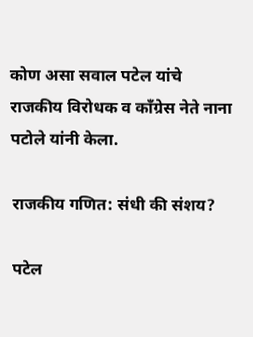कोण असा सवाल पटेल यांचे राजकीय विरोधक व काँग्रेस नेते नाना पटोले यांनी केला.

राजकीय गणित: संधी की संशय?

पटेल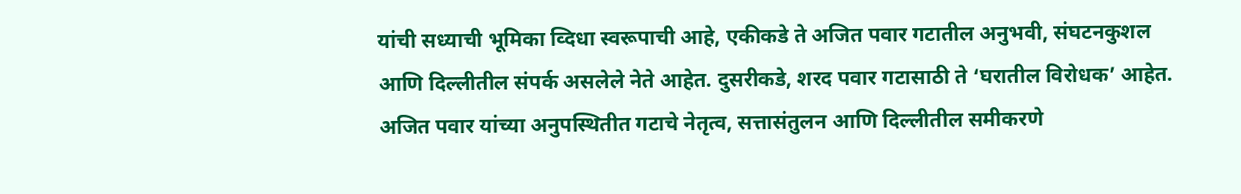यांची सध्याची भूमिका व्दिधा स्वरूपाची आहे, एकीकडे ते अजित पवार गटातील अनुभवी, संघटनकुशल आणि दिल्लीतील संपर्क असलेले नेते आहेत. दुसरीकडे, शरद पवार गटासाठी ते ‘घरातील विरोधक’ आहेत. अजित पवार यांच्या अनुपस्थितीत गटाचे नेतृत्व, सत्तासंतुलन आणि दिल्लीतील समीकरणे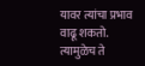यावर त्यांचा प्रभाव वाढू शकतो. त्यामुळेच ते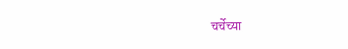चर्चेच्या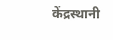केंद्रस्थानी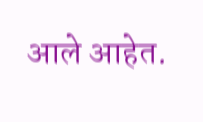आले आहेत.